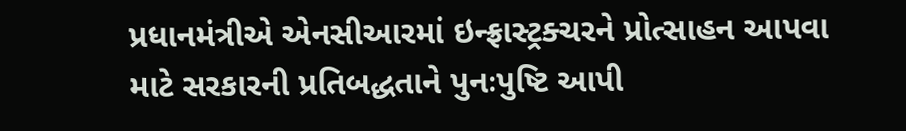પ્રધાનમંત્રીએ એનસીઆરમાં ઇન્ફ્રાસ્ટ્રક્ચરને પ્રોત્સાહન આપવા માટે સરકારની પ્રતિબદ્ધતાને પુનઃપુષ્ટિ આપી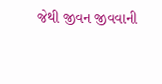જેથી જીવન જીવવાની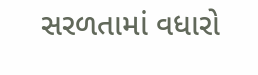સરળતામાં વધારો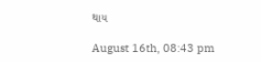થાય

August 16th, 08:43 pm